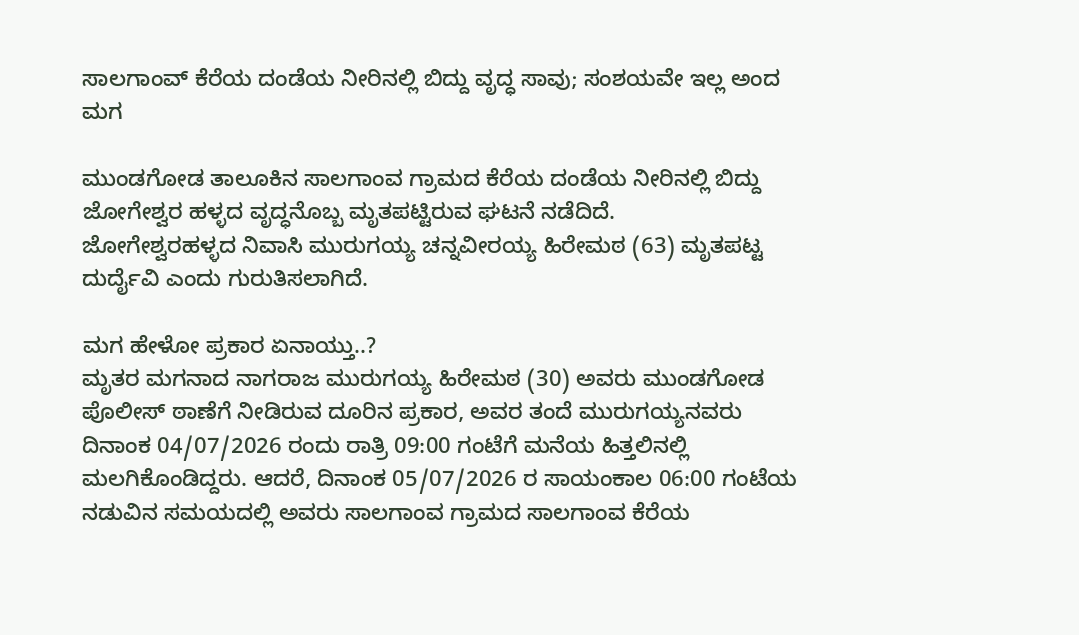ಸಾಲಗಾಂವ್ ಕೆರೆಯ ದಂಡೆಯ ನೀರಿನಲ್ಲಿ ಬಿದ್ದು ವೃದ್ಧ ಸಾವು; ಸಂಶಯವೇ ಇಲ್ಲ ಅಂದ ಮಗ

ಮುಂಡಗೋಡ ತಾಲೂಕಿನ ಸಾಲಗಾಂವ ಗ್ರಾಮದ ಕೆರೆಯ ದಂಡೆಯ ನೀರಿನಲ್ಲಿ ಬಿದ್ದು ಜೋಗೇಶ್ವರ ಹಳ್ಳದ ವೃದ್ಧನೊಬ್ಬ ಮೃತಪಟ್ಟಿರುವ ಘಟನೆ ನಡೆದಿದೆ.
ಜೋಗೇಶ್ವರಹಳ್ಳದ ನಿವಾಸಿ ಮುರುಗಯ್ಯ ಚನ್ನವೀರಯ್ಯ ಹಿರೇಮಠ (63) ಮೃತಪಟ್ಟ ದುರ್ದೈವಿ ಎಂದು ಗುರುತಿಸಲಾಗಿದೆ.

ಮಗ ಹೇಳೋ ಪ್ರಕಾರ ಏನಾಯ್ತು..?
ಮೃತರ ಮಗನಾದ ನಾಗರಾಜ ಮುರುಗಯ್ಯ ಹಿರೇಮಠ (30) ಅವರು ಮುಂಡಗೋಡ ಪೊಲೀಸ್ ಠಾಣೆಗೆ ನೀಡಿರುವ ದೂರಿನ ಪ್ರಕಾರ, ಅವರ ತಂದೆ ಮುರುಗಯ್ಯನವರು ದಿನಾಂಕ 04/07/2026 ರಂದು ರಾತ್ರಿ 09:00 ಗಂಟೆಗೆ ಮನೆಯ ಹಿತ್ತಲಿನಲ್ಲಿ ಮಲಗಿಕೊಂಡಿದ್ದರು. ಆದರೆ, ದಿನಾಂಕ 05/07/2026 ರ ಸಾಯಂಕಾಲ 06:00 ಗಂಟೆಯ ನಡುವಿನ ಸಮಯದಲ್ಲಿ ಅವರು ಸಾಲಗಾಂವ ಗ್ರಾಮದ ಸಾಲಗಾಂವ ಕೆರೆಯ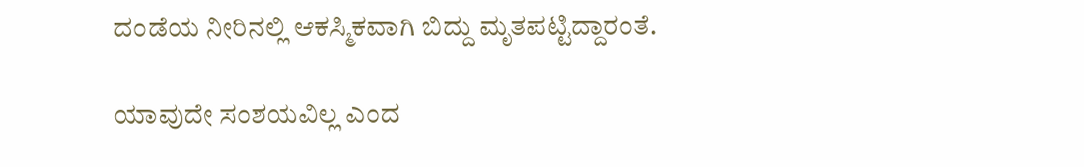ದಂಡೆಯ ನೀರಿನಲ್ಲಿ ಆಕಸ್ಮಿಕವಾಗಿ ಬಿದ್ದು ಮೃತಪಟ್ಟಿದ್ದಾರಂತೆ.

ಯಾವುದೇ ಸಂಶಯವಿಲ್ಲ ಎಂದ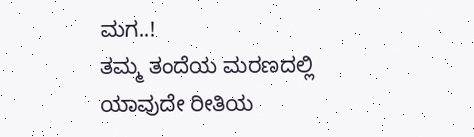ಮಗ..!
ತಮ್ಮ ತಂದೆಯ ಮರಣದಲ್ಲಿ ಯಾವುದೇ ರೀತಿಯ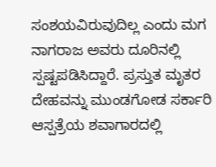ಸಂಶಯವಿರುವುದಿಲ್ಲ ಎಂದು ಮಗ ನಾಗರಾಜ ಅವರು ದೂರಿನಲ್ಲಿ ಸ್ಪಷ್ಟಪಡಿಸಿದ್ದಾರೆ. ಪ್ರಸ್ತುತ ಮೃತರ ದೇಹವನ್ನು ಮುಂಡಗೋಡ ಸರ್ಕಾರಿ ಆಸ್ಪತ್ರೆಯ ಶವಾಗಾರದಲ್ಲಿ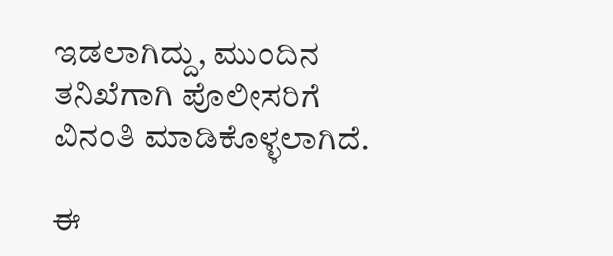ಇಡಲಾಗಿದ್ದು, ಮುಂದಿನ ತನಿಖೆಗಾಗಿ ಪೊಲೀಸರಿಗೆ ವಿನಂತಿ ಮಾಡಿಕೊಳ್ಳಲಾಗಿದೆ.

ಈ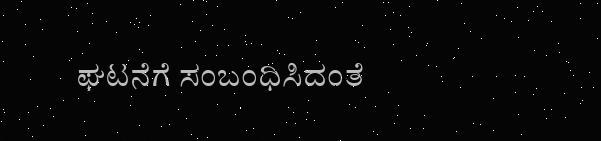ಘಟನೆಗೆ ಸಂಬಂಧಿಸಿದಂತೆ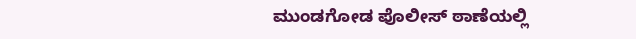ಮುಂಡಗೋಡ ಪೊಲೀಸ್ ಠಾಣೆಯಲ್ಲಿ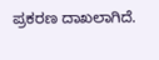ಪ್ರಕರಣ ದಾಖಲಾಗಿದೆ.